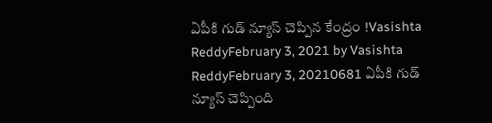ఏపీకి గుడ్ న్యూస్ చెప్పిన కేంద్రం !Vasishta ReddyFebruary 3, 2021 by Vasishta ReddyFebruary 3, 20210681 ఏపీకి గుడ్ న్యూస్ చెప్పింది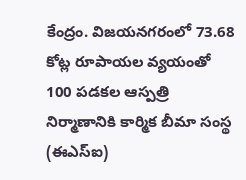కేంద్రం. విజయనగరంలో 73.68 కోట్ల రూపాయల వ్యయంతో 100 పడకల ఆస్పత్రి నిర్మాణానికి కార్మిక బీమా సంస్థ (ఈఎస్ఐ)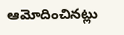ఆమోదించినట్లు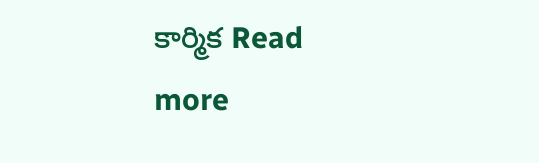కార్మిక Read more